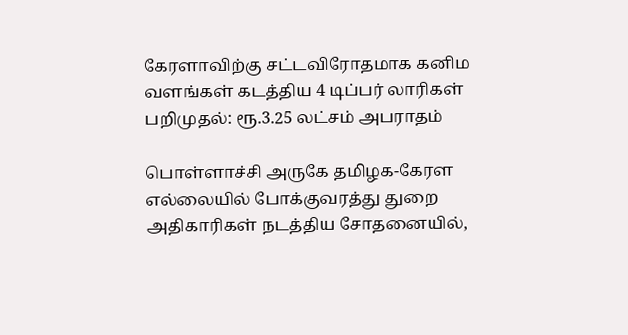கேரளாவிற்கு சட்டவிரோதமாக கனிம வளங்கள் கடத்திய 4 டிப்பர் லாரிகள் பறிமுதல்: ரூ.3.25 லட்சம் அபராதம்

பொள்ளாச்சி அருகே தமிழக-கேரள எல்லையில் போக்குவரத்து துறை அதிகாரிகள் நடத்திய சோதனையில்,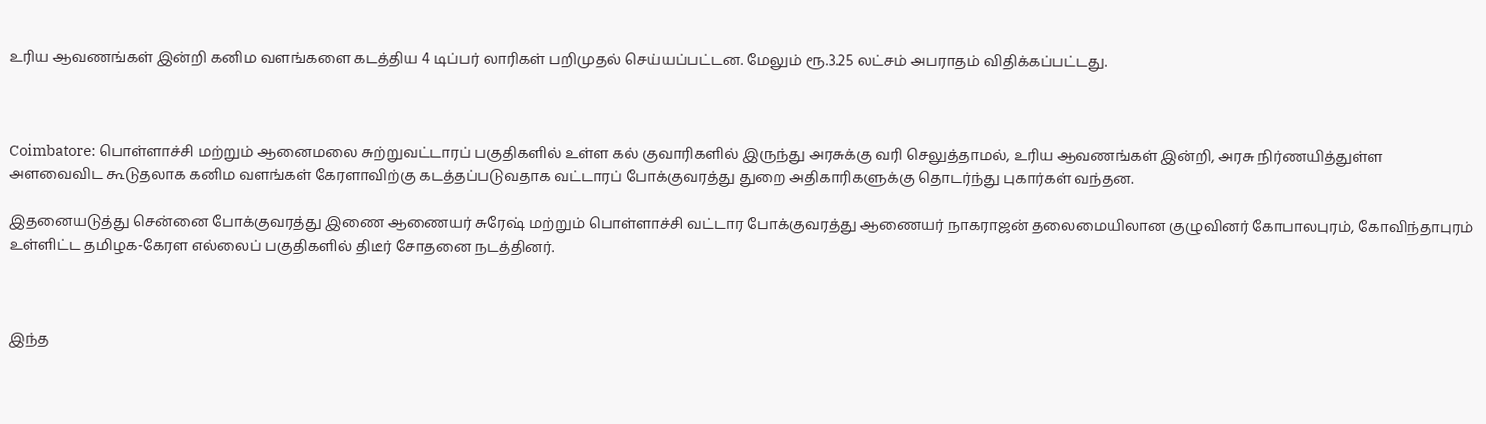உரிய ஆவணங்கள் இன்றி கனிம வளங்களை கடத்திய 4 டிப்பர் லாரிகள் பறிமுதல் செய்யப்பட்டன. மேலும் ரூ.3.25 லட்சம் அபராதம் விதிக்கப்பட்டது.



Coimbatore: பொள்ளாச்சி மற்றும் ஆனைமலை சுற்றுவட்டாரப் பகுதிகளில் உள்ள கல் குவாரிகளில் இருந்து அரசுக்கு வரி செலுத்தாமல், உரிய ஆவணங்கள் இன்றி, அரசு நிர்ணயித்துள்ள அளவைவிட கூடுதலாக கனிம வளங்கள் கேரளாவிற்கு கடத்தப்படுவதாக வட்டாரப் போக்குவரத்து துறை அதிகாரிகளுக்கு தொடர்ந்து புகார்கள் வந்தன.

இதனையடுத்து சென்னை போக்குவரத்து இணை ஆணையர் சுரேஷ் மற்றும் பொள்ளாச்சி வட்டார போக்குவரத்து ஆணையர் நாகராஜன் தலைமையிலான குழுவினர் கோபாலபுரம், கோவிந்தாபுரம் உள்ளிட்ட தமிழக-கேரள எல்லைப் பகுதிகளில் திடீர் சோதனை நடத்தினர்.



இந்த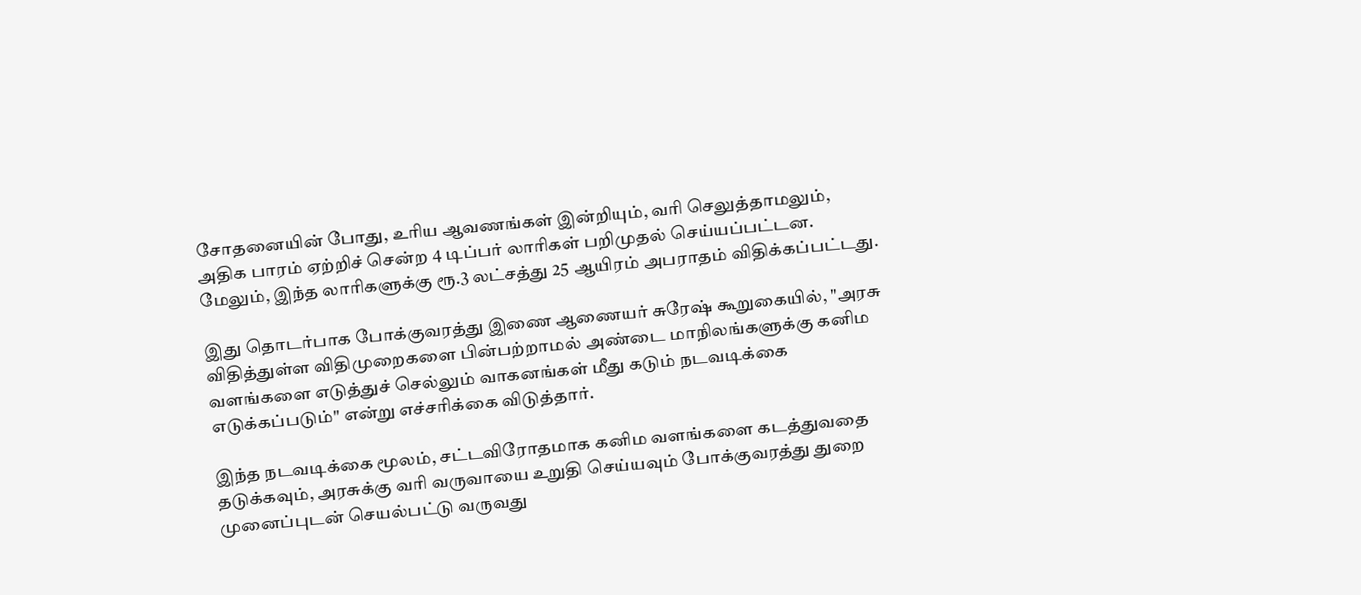சோதனையின் போது, உரிய ஆவணங்கள் இன்றியும், வரி செலுத்தாமலும், அதிக பாரம் ஏற்றிச் சென்ற 4 டிப்பர் லாரிகள் பறிமுதல் செய்யப்பட்டன. மேலும், இந்த லாரிகளுக்கு ரூ.3 லட்சத்து 25 ஆயிரம் அபராதம் விதிக்கப்பட்டது.

இது தொடர்பாக போக்குவரத்து இணை ஆணையர் சுரேஷ் கூறுகையில், "அரசு விதித்துள்ள விதிமுறைகளை பின்பற்றாமல் அண்டை மாநிலங்களுக்கு கனிம வளங்களை எடுத்துச் செல்லும் வாகனங்கள் மீது கடும் நடவடிக்கை எடுக்கப்படும்" என்று எச்சரிக்கை விடுத்தார்.

இந்த நடவடிக்கை மூலம், சட்டவிரோதமாக கனிம வளங்களை கடத்துவதை தடுக்கவும், அரசுக்கு வரி வருவாயை உறுதி செய்யவும் போக்குவரத்து துறை முனைப்புடன் செயல்பட்டு வருவது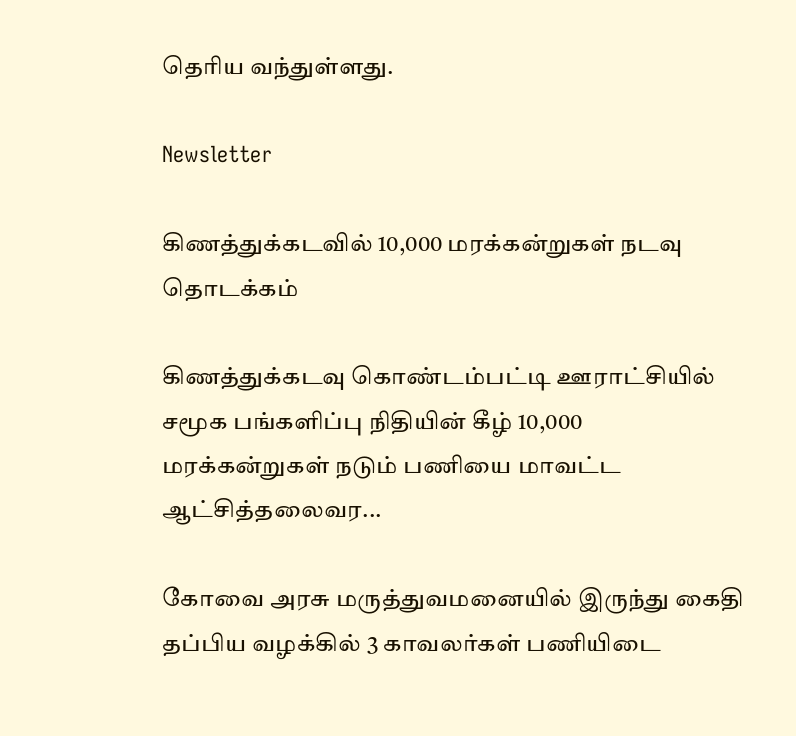தெரிய வந்துள்ளது.

Newsletter

கிணத்துக்கடவில் 10,000 மரக்கன்றுகள் நடவு தொடக்கம்

கிணத்துக்கடவு கொண்டம்பட்டி ஊராட்சியில் சமூக பங்களிப்பு நிதியின் கீழ் 10,000 மரக்கன்றுகள் நடும் பணியை மாவட்ட ஆட்சித்தலைவர...

கோவை அரசு மருத்துவமனையில் இருந்து கைதி தப்பிய வழக்கில் 3 காவலர்கள் பணியிடை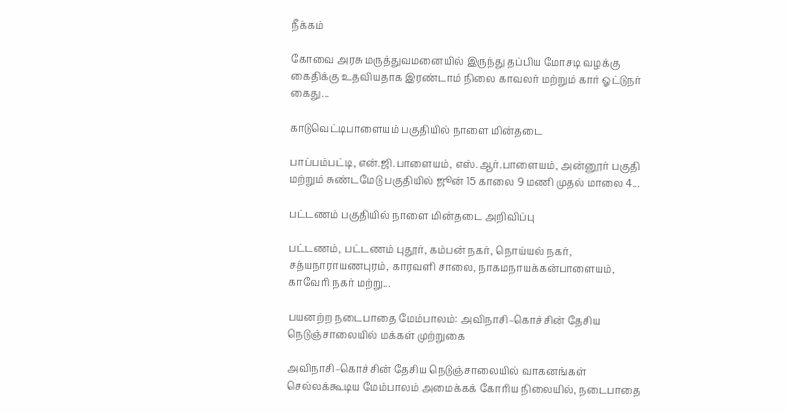நீக்கம்

கோவை அரசு மருத்துவமனையில் இருந்து தப்பிய மோசடி வழக்கு கைதிக்கு உதவியதாக இரண்டாம் நிலை காவலர் மற்றும் கார் ஓட்டுநர் கைது...

காடுவெட்டிபாளையம் பகுதியில் நாளை மின்தடை

பாப்பம்பட்டி, என்.ஜி.பாளையம், எஸ்.ஆர்.பாளையம், அன்னூர் பகுதி மற்றும் சுண்டமேடு பகுதியில் ஜூன் 15 காலை 9 மணி முதல் மாலை 4...

பட்டணம் பகுதியில் நாளை மின்தடை அறிவிப்பு

பட்டணம், பட்டணம் புதூர், கம்பன் நகர், நொய்யல் நகர், சத்யநாராயணபுரம், காரவளி சாலை, நாகமநாயக்கன்பாளையம், காவேரி நகர் மற்று...

பயனற்ற நடைபாதை மேம்பாலம்: அவிநாசி–கொச்சின் தேசிய நெடுஞ்சாலையில் மக்கள் முற்றுகை

அவிநாசி–கொச்சின் தேசிய நெடுஞ்சாலையில் வாகனங்கள் செல்லக்கூடிய மேம்பாலம் அமைக்கக் கோரிய நிலையில், நடைபாதை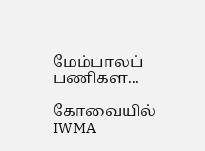மேம்பாலப் பணிகள...

கோவையில் IWMA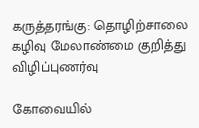கருத்தரங்கு: தொழிற்சாலை கழிவு மேலாண்மை குறித்து விழிப்புணர்வு

கோவையில்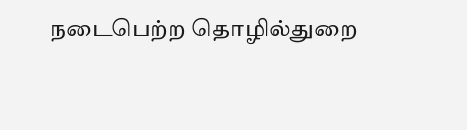நடைபெற்ற தொழில்துறை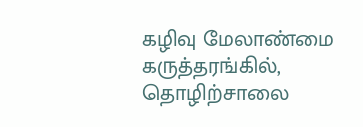கழிவு மேலாண்மை கருத்தரங்கில், தொழிற்சாலை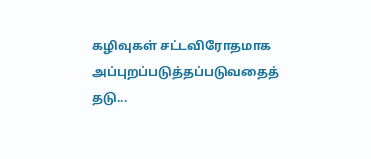கழிவுகள் சட்டவிரோதமாக அப்புறப்படுத்தப்படுவதைத் தடு...